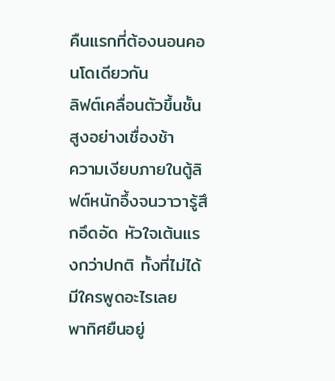คืนแรกที่ต้องนอนคอนโดเดียวกัน
ลิฟต์เคลื่อนตัวขึ้นชั้นสูงอย่างเชื่องช้า
ความเงียบภายในตู้ลิฟต์หนักอึ้งจนวาวารู้สึกอึดอัด หัวใจเต้นแรงกว่าปกติ ทั้งที่ไม่ได้มีใครพูดอะไรเลย
พาทิศยืนอยู่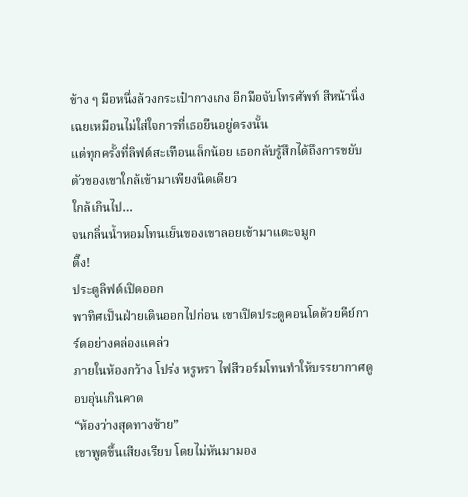ข้าง ๆ มือหนึ่งล้วงกระเป๋ากางเกง อีกมือจับโทรศัพท์ สีหน้านิ่งเฉยเหมือนไม่ใส่ใจการที่เธอยืนอยู่ตรงนั้น
แต่ทุกครั้งที่ลิฟต์สะเทือนเล็กน้อย เธอกลับรู้สึกได้ถึงการขยับตัวของเขาใกล้เข้ามาเพียงนิดเดียว
ใกล้เกินไป…
จนกลิ่นน้ำหอมโทนเย็นของเขาลอยเข้ามาแตะจมูก
ติ๊ง!
ประตูลิฟต์เปิดออก
พาทิศเป็นฝ่ายเดินออกไปก่อน เขาเปิดประตูคอนโดด้วยคีย์การ์ดอย่างคล่องแคล่ว
ภายในห้องกว้าง โปร่ง หรูหรา ไฟสีวอร์มโทนทำให้บรรยากาศดูอบอุ่นเกินคาด
“ห้องว่างสุดทางซ้าย”
เขาพูดขึ้นเสียงเรียบ โดยไม่หันมามอง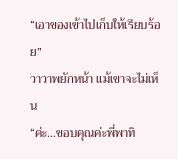“เอาของเข้าไปเก็บให้เรียบร้อย”
วาวาพยักหน้า แม้เขาจะไม่เห็น
“ค่ะ...ขอบคุณค่ะพี่พาทิ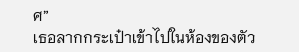ศ”
เธอลากกระเป๋าเข้าไปในห้องของตัว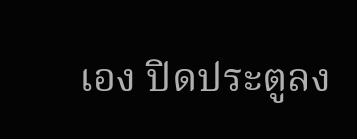เอง ปิดประตูลง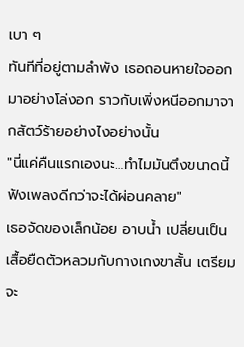เบา ๆ
ทันทีที่อยู่ตามลำพัง เธอถอนหายใจออกมาอย่างโล่งอก ราวกับเพิ่งหนีออกมาจากสัตว์ร้ายอย่างไงอย่างนั้น
"นี่แค่คืนแรกเองนะ…ทำไมมันตึงขนาดนี้ ฟังเพลงดีกว่าจะได้ผ่อนคลาย"
เธอจัดของเล็กน้อย อาบน้ำ เปลี่ยนเป็นเสื้อยืดตัวหลวมกับกางเกงขาสั้น เตรียมจะ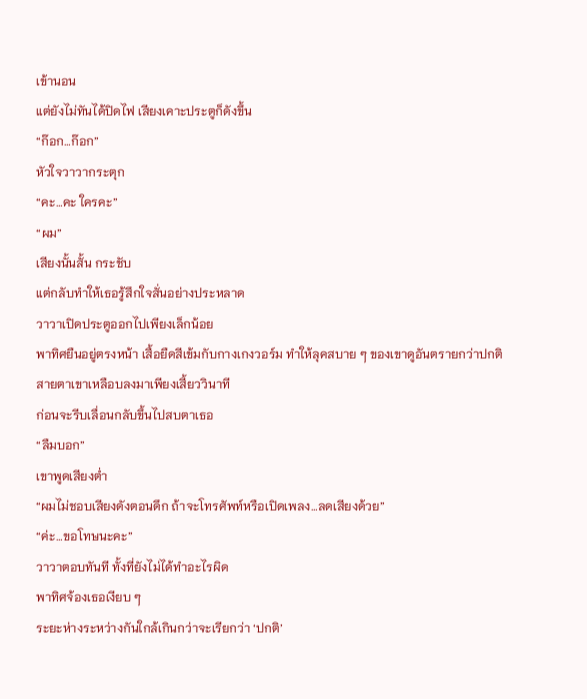เข้านอน
แต่ยังไม่ทันได้ปิดไฟ เสียงเคาะประตูก็ดังขึ้น
“ก๊อก…ก๊อก”
หัวใจวาวากระตุก
“คะ…คะ ใครคะ”
“ผม”
เสียงนั้นสั้น กระชับ
แต่กลับทำให้เธอรู้สึกใจสั่นอย่างประหลาด
วาวาเปิดประตูออกไปเพียงเล็กน้อย
พาทิศยืนอยู่ตรงหน้า เสื้อยืดสีเข้มกับกางเกงวอร์ม ทำให้ลุคสบาย ๆ ของเขาดูอันตรายกว่าปกติ
สายตาเขาเหลือบลงมาเพียงเสี้ยววินาที
ก่อนจะรีบเลื่อนกลับขึ้นไปสบตาเธอ
“ลืมบอก”
เขาพูดเสียงต่ำ
“ผมไม่ชอบเสียงดังตอนดึก ถ้าจะโทรศัพท์หรือเปิดเพลง…ลดเสียงด้วย”
“ค่ะ…ขอโทษนะคะ”
วาวาตอบทันที ทั้งที่ยังไม่ได้ทำอะไรผิด
พาทิศจ้องเธอเงียบ ๆ
ระยะห่างระหว่างกันใกล้เกินกว่าจะเรียกว่า ‘ปกติ’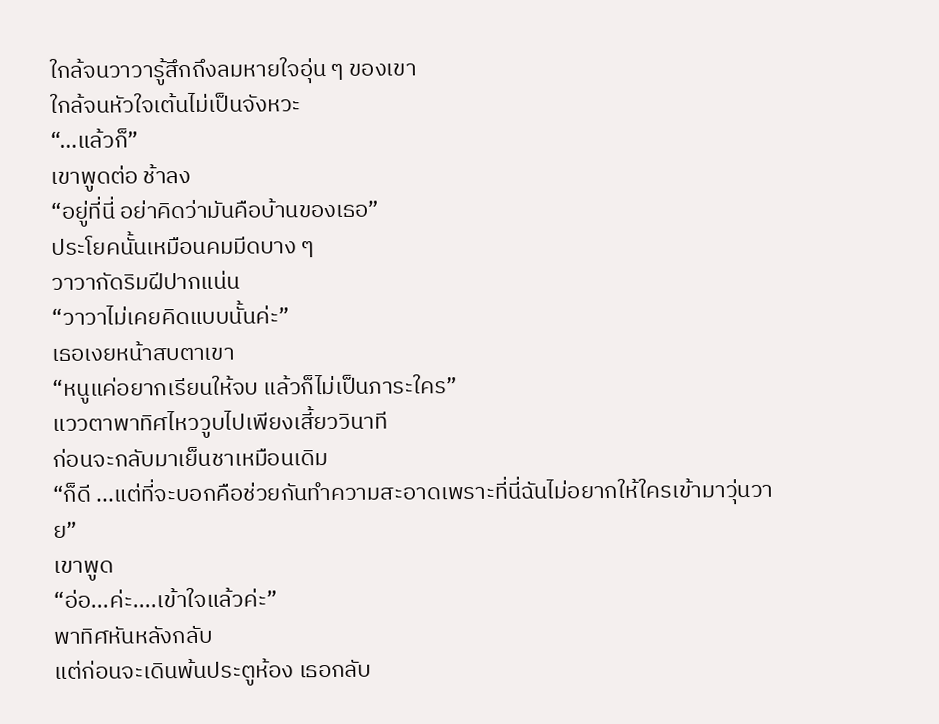ใกล้จนวาวารู้สึกถึงลมหายใจอุ่น ๆ ของเขา
ใกล้จนหัวใจเต้นไม่เป็นจังหวะ
“…แล้วก็”
เขาพูดต่อ ช้าลง
“อยู่ที่นี่ อย่าคิดว่ามันคือบ้านของเธอ”
ประโยคนั้นเหมือนคมมีดบาง ๆ
วาวากัดริมฝีปากแน่น
“วาวาไม่เคยคิดแบบนั้นค่ะ”
เธอเงยหน้าสบตาเขา
“หนูแค่อยากเรียนให้จบ แล้วก็ไม่เป็นภาระใคร”
แววตาพาทิศไหววูบไปเพียงเสี้ยววินาที
ก่อนจะกลับมาเย็นชาเหมือนเดิม
“ก็ดี ...แต่ที่จะบอกคือช่วยกันทำความสะอาดเพราะที่นี่ฉันไม่อยากให้ใครเข้ามาวุ่นวาย”
เขาพูด
“อ่อ...ค่ะ....เข้าใจแล้วค่ะ”
พาทิศหันหลังกลับ
แต่ก่อนจะเดินพ้นประตูห้อง เธอกลับ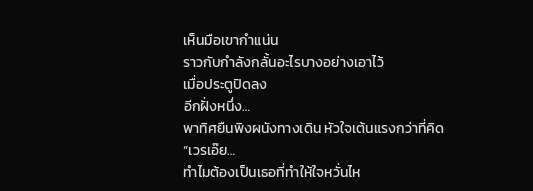เห็นมือเขากำแน่น
ราวกับกำลังกลั้นอะไรบางอย่างเอาไว้
เมื่อประตูปิดลง
อีกฝั่งหนึ่ง…
พาทิศยืนพิงผนังทางเดิน หัวใจเต้นแรงกว่าที่คิด
“เวรเอ๊ย…
ทำไมต้องเป็นเธอที่ทำให้ใจหวั่นไห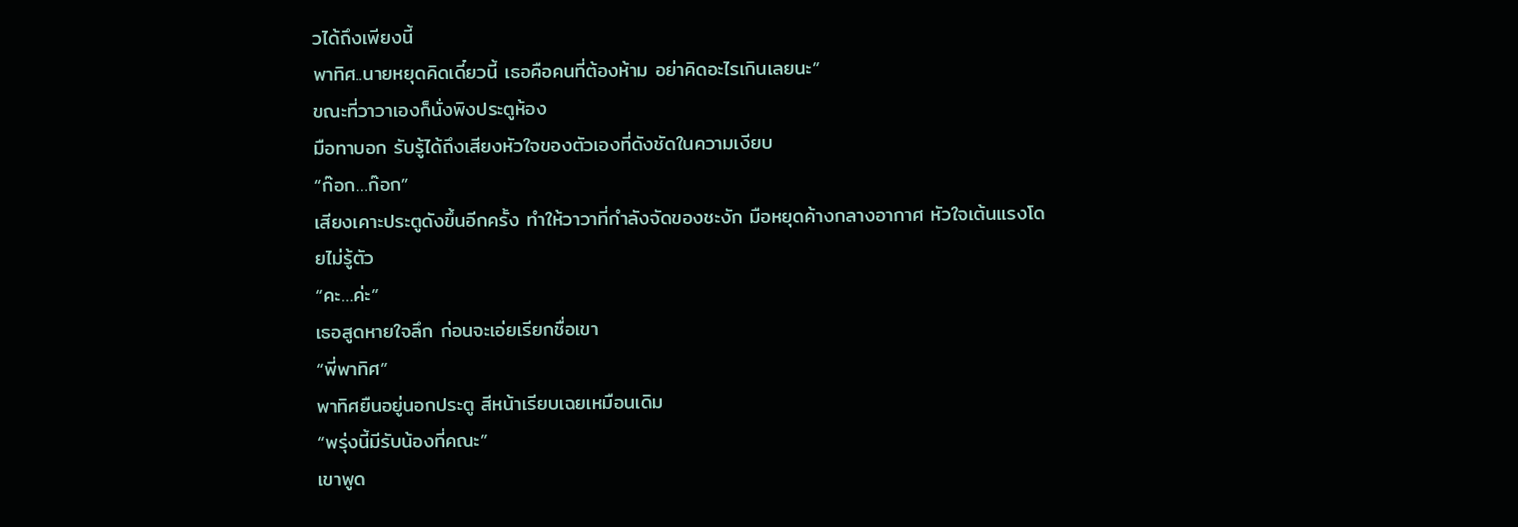วได้ถึงเพียงนี้
พาทิศ..นายหยุดคิดเดี๋ยวนี้ เธอคือคนที่ต้องห้าม อย่าคิดอะไรเกินเลยนะ”
ขณะที่วาวาเองก็นั่งพิงประตูห้อง
มือทาบอก รับรู้ได้ถึงเสียงหัวใจของตัวเองที่ดังชัดในความเงียบ
“ก๊อก…ก๊อก”
เสียงเคาะประตูดังขึ้นอีกครั้ง ทำให้วาวาที่กำลังจัดของชะงัก มือหยุดค้างกลางอากาศ หัวใจเต้นแรงโดยไม่รู้ตัว
“คะ…ค่ะ”
เธอสูดหายใจลึก ก่อนจะเอ่ยเรียกชื่อเขา
“พี่พาทิศ”
พาทิศยืนอยู่นอกประตู สีหน้าเรียบเฉยเหมือนเดิม
“พรุ่งนี้มีรับน้องที่คณะ”
เขาพูด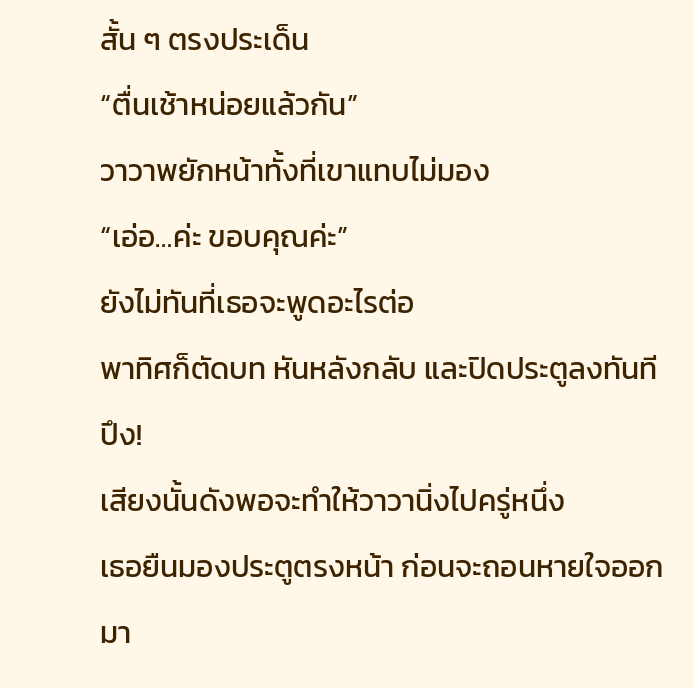สั้น ๆ ตรงประเด็น
“ตื่นเช้าหน่อยแล้วกัน”
วาวาพยักหน้าทั้งที่เขาแทบไม่มอง
“เอ่อ…ค่ะ ขอบคุณค่ะ”
ยังไม่ทันที่เธอจะพูดอะไรต่อ
พาทิศก็ตัดบท หันหลังกลับ และปิดประตูลงทันที
ปึง!
เสียงนั้นดังพอจะทำให้วาวานิ่งไปครู่หนึ่ง
เธอยืนมองประตูตรงหน้า ก่อนจะถอนหายใจออกมา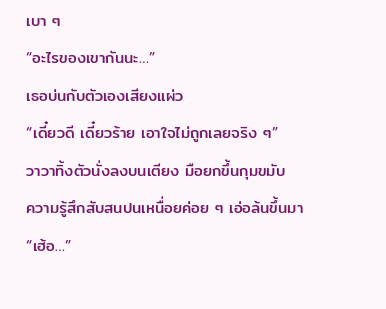เบา ๆ
“อะไรของเขากันนะ…”
เธอบ่นกับตัวเองเสียงแผ่ว
“เดี๋ยวดี เดี๋ยวร้าย เอาใจไม่ถูกเลยจริง ๆ”
วาวาทิ้งตัวนั่งลงบนเตียง มือยกขึ้นกุมขมับ
ความรู้สึกสับสนปนเหนื่อยค่อย ๆ เอ่อล้นขึ้นมา
“เฮ้อ…”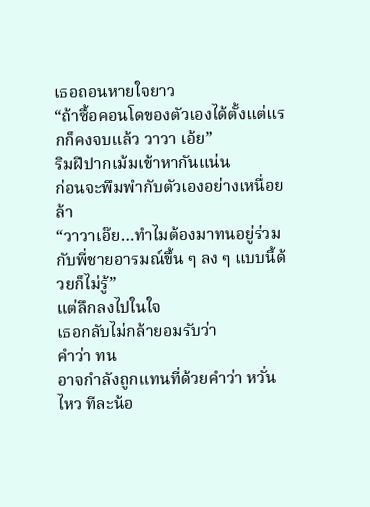เธอถอนหายใจยาว
“ถ้าซื้อคอนโดของตัวเองได้ตั้งแต่แรกก็คงจบแล้ว วาวา เอ้ย”
ริมฝีปากเม้มเข้าหากันแน่น
ก่อนจะพึมพำกับตัวเองอย่างเหนื่อยล้า
“วาวาเอ๊ย…ทำไมต้องมาทนอยู่ร่วมกับพี่ชายอารมณ์ขึ้น ๆ ลง ๆ แบบนี้ด้วยก็ไม่รู้”
แต่ลึกลงไปในใจ
เธอกลับไม่กล้ายอมรับว่า
คำว่า ทน
อาจกำลังถูกแทนที่ด้วยคำว่า หวั่นไหว ทีละน้อ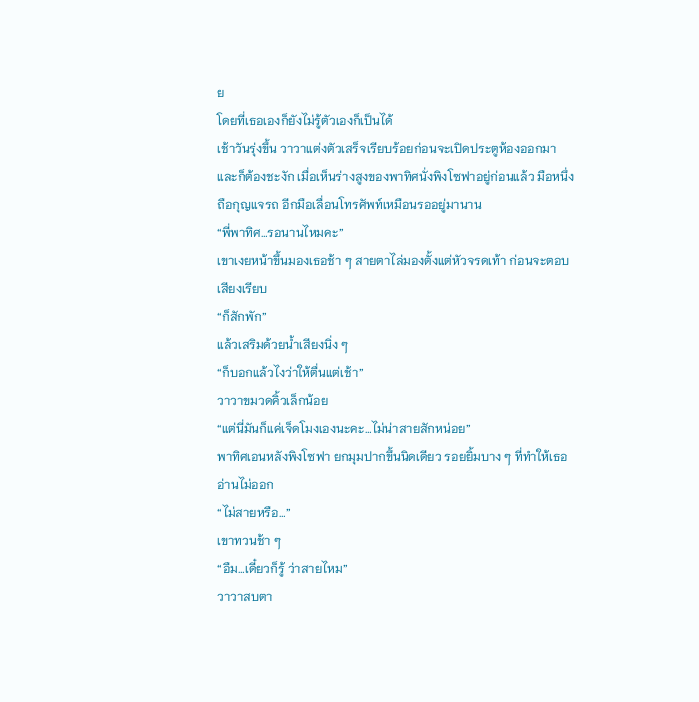ย
โดยที่เธอเองก็ยังไม่รู้ตัวเองก็เป็นได้
เช้าวันรุ่งขึ้น วาวาแต่งตัวเสร็จเรียบร้อยก่อนจะเปิดประตูห้องออกมา
และก็ต้องชะงัก เมื่อเห็นร่างสูงของพาทิศนั่งพิงโซฟาอยู่ก่อนแล้ว มือหนึ่งถือกุญแจรถ อีกมือเลื่อนโทรศัพท์เหมือนรออยู่มานาน
“พี่พาทิศ…รอนานไหมคะ”
เขาเงยหน้าขึ้นมองเธอช้า ๆ สายตาไล่มองตั้งแต่หัวจรดเท้า ก่อนจะตอบเสียงเรียบ
“ก็สักพัก”
แล้วเสริมด้วยน้ำเสียงนิ่ง ๆ
“ก็บอกแล้วไงว่าให้ตื่นแต่เช้า”
วาวาขมวดคิ้วเล็กน้อย
“แต่นี่มันก็แค่เจ็ดโมงเองนะคะ…ไม่น่าสายสักหน่อย”
พาทิศเอนหลังพิงโซฟา ยกมุมปากขึ้นนิดเดียว รอยยิ้มบาง ๆ ที่ทำให้เธออ่านไม่ออก
“ไม่สายหรือ…”
เขาทวนช้า ๆ
“อืม…เดี๋ยวก็รู้ ว่าสายไหม”
วาวาสบตา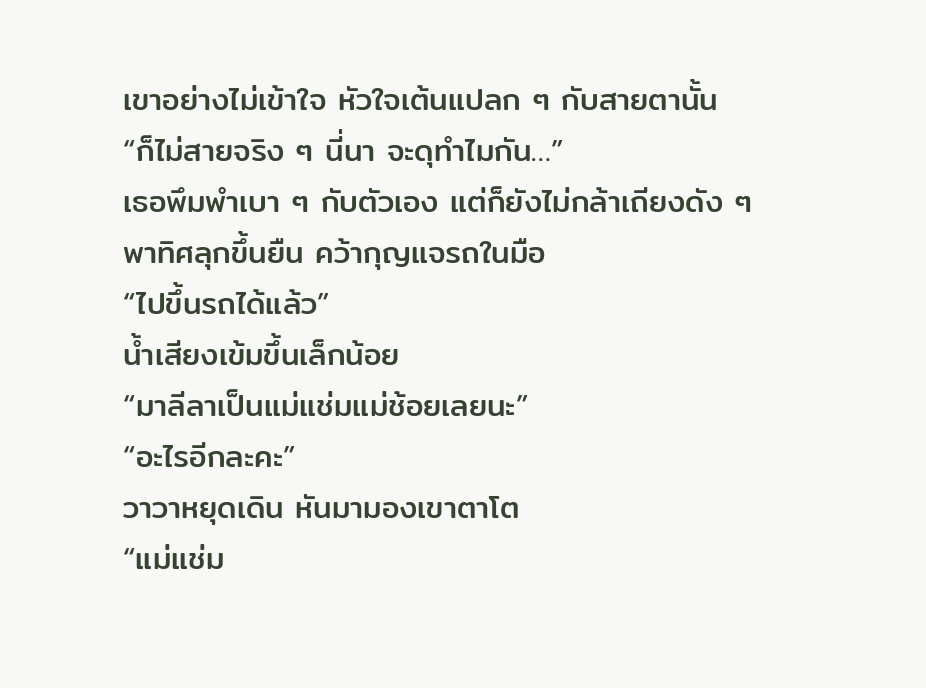เขาอย่างไม่เข้าใจ หัวใจเต้นแปลก ๆ กับสายตานั้น
“ก็ไม่สายจริง ๆ นี่นา จะดุทำไมกัน…”
เธอพึมพำเบา ๆ กับตัวเอง แต่ก็ยังไม่กล้าเถียงดัง ๆ
พาทิศลุกขึ้นยืน คว้ากุญแจรถในมือ
“ไปขึ้นรถได้แล้ว”
น้ำเสียงเข้มขึ้นเล็กน้อย
“มาลีลาเป็นแม่แช่มแม่ช้อยเลยนะ”
“อะไรอีกละคะ”
วาวาหยุดเดิน หันมามองเขาตาโต
“แม่แช่ม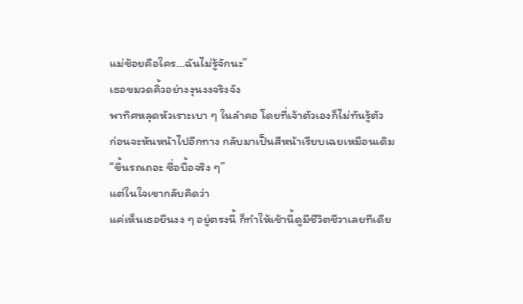แม่ช้อยคือใคร…ฉันไม่รู้จักนะ”
เธอขมวดคิ้วอย่างงุนงงจริงจัง
พาทิศหลุดหัวเราะเบา ๆ ในลำคอ โดยที่เจ้าตัวเองก็ไม่ทันรู้ตัว
ก่อนจะหันหน้าไปอีกทาง กลับมาเป็นสีหน้าเรียบเฉยเหมือนเดิม
“ขึ้นรถเถอะ ซื่อบื้อจริง ๆ”
แต่ในใจเขากลับคิดว่า
แค่เห็นเธอยืนงง ๆ อยู่ตรงนี้ ก็ทำให้เช้านี้ดูมีชีวิตชีวาเลยทีเดีย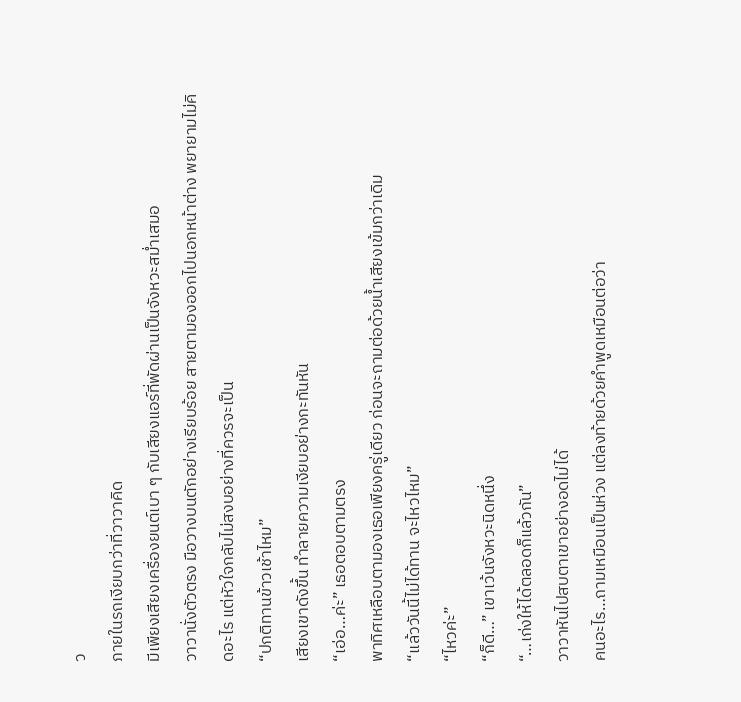ว
ภายในรถเงียบกว่าที่วาวาคิด
มีเพียงเสียงเครื่องยนต์เบา ๆ กับเสียงแอร์ที่พัดผ่านเป็นจังหวะสม่ำเสมอ
วาวานั่งตัวตรง มือวางบนตักอย่างเรียบร้อย สายตามองออกไปนอกหน้าต่าง พยายามไม่คิดอะไร แต่หัวใจกลับไม่สงบอย่างที่ควรจะเป็น
“ปกติทานข้าวเช้าไหม”
เสียงเขาดังขึ้น ทำลายความเงียบอย่างกะทันหัน
“เอ่อ…ค่ะ” เธอตอบตามตรง
พาทิศเหลือบตามองเธอเพียงครู่เดียว ก่อนจะถามต่อด้วยน้ำเสียงเข้มกว่าเดิม
“แล้ววันนี้ไม่ได้ทาน จะไหวไหม”
“ไหวค่ะ”
“ก็ดี…” เขาเว้นจังหวะนิดหนึ่ง
“…เก่งให้ได้ตลอดก็แล้วกัน”
วาวาหันไปสบตาเขาอย่างอดไม่ได้
คนอะไร…ถามเหมือนเป็นห่วง แต่ลงท้ายด้วยคำพูดเหมือนต่อว่า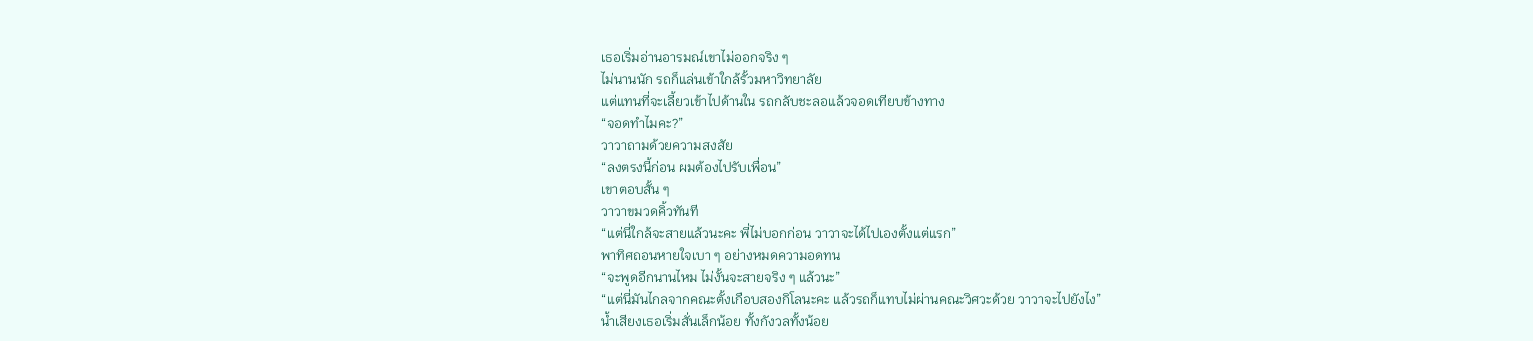เธอเริ่มอ่านอารมณ์เขาไม่ออกจริง ๆ
ไม่นานนัก รถก็แล่นเข้าใกล้รั้วมหาวิทยาลัย
แต่แทนที่จะเลี้ยวเข้าไปด้านใน รถกลับชะลอแล้วจอดเทียบข้างทาง
“จอดทำไมคะ?”
วาวาถามด้วยความสงสัย
“ลงตรงนี้ก่อน ผมต้องไปรับเพื่อน”
เขาตอบสั้น ๆ
วาวาขมวดคิ้วทันที
“แต่นี่ใกล้จะสายแล้วนะคะ พี่ไม่บอกก่อน วาวาจะได้ไปเองตั้งแต่แรก”
พาทิศถอนหายใจเบา ๆ อย่างหมดความอดทน
“จะพูดอีกนานไหม ไม่งั้นจะสายจริง ๆ แล้วนะ”
“แต่นี่มันไกลจากคณะตั้งเกือบสองกิโลนะคะ แล้วรถก็แทบไม่ผ่านคณะวิศวะด้วย วาวาจะไปยังไง”
น้ำเสียงเธอเริ่มสั่นเล็กน้อย ทั้งกังวลทั้งน้อย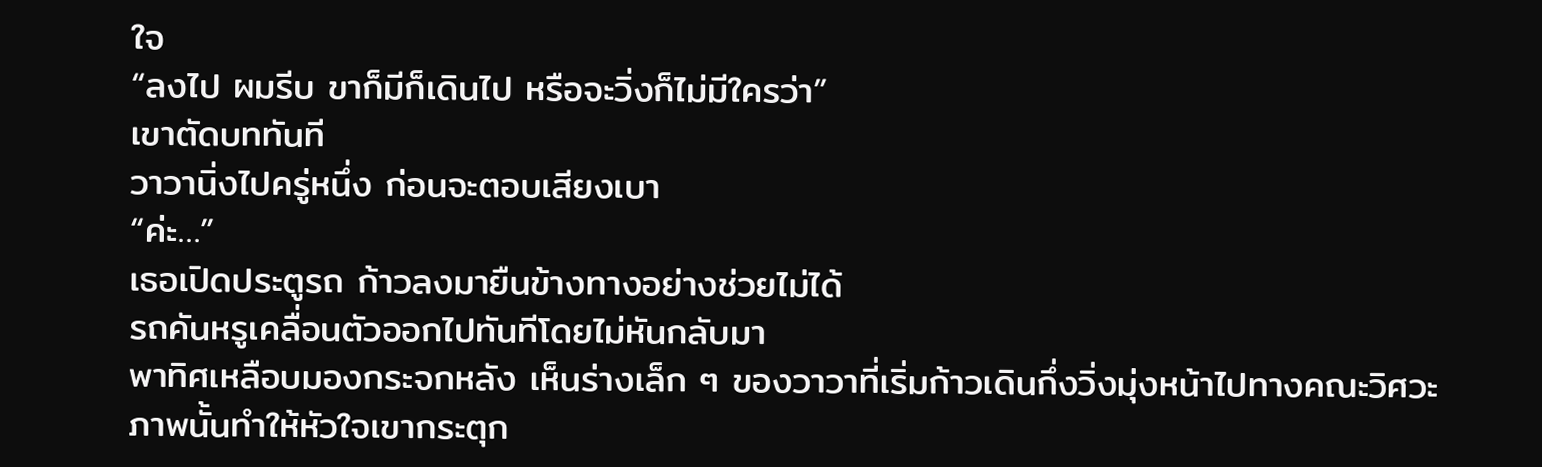ใจ
“ลงไป ผมรีบ ขาก็มีก็เดินไป หรือจะวิ่งก็ไม่มีใครว่า”
เขาตัดบททันที
วาวานิ่งไปครู่หนึ่ง ก่อนจะตอบเสียงเบา
“ค่ะ…”
เธอเปิดประตูรถ ก้าวลงมายืนข้างทางอย่างช่วยไม่ได้
รถคันหรูเคลื่อนตัวออกไปทันทีโดยไม่หันกลับมา
พาทิศเหลือบมองกระจกหลัง เห็นร่างเล็ก ๆ ของวาวาที่เริ่มก้าวเดินกึ่งวิ่งมุ่งหน้าไปทางคณะวิศวะ
ภาพนั้นทำให้หัวใจเขากระตุก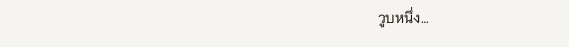วูบหนึ่ง…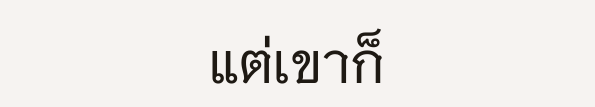แต่เขาก็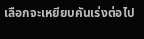เลือกจะเหยียบคันเร่งต่อไป